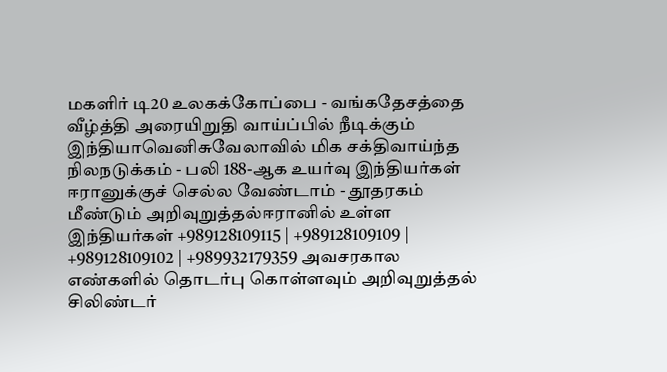மகளிர் டி20 உலகக்கோப்பை - வங்கதேசத்தை வீழ்த்தி அரையிறுதி வாய்ப்பில் நீடிக்கும் இந்தியாவெனிசுவேலாவில் மிக சக்திவாய்ந்த நிலநடுக்கம் - பலி 188-ஆக உயர்வு இந்தியர்கள் ஈரானுக்குச் செல்ல வேண்டாம் - தூதரகம் மீண்டும் அறிவுறுத்தல்ஈரானில் உள்ள இந்தியர்கள் +989128109115 | +989128109109 | +989128109102 | +989932179359 அவசரகால எண்களில் தொடர்பு கொள்ளவும் அறிவுறுத்தல் சிலிண்டர்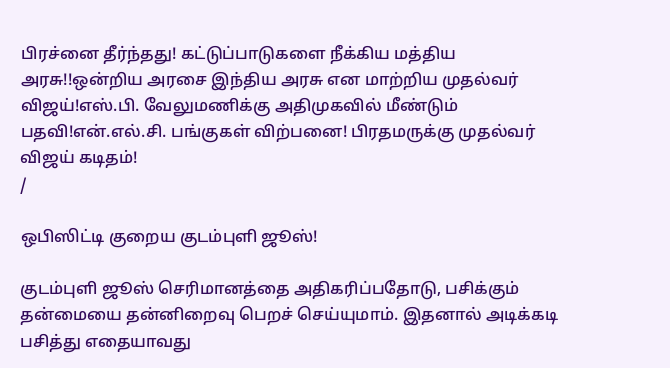பிரச்னை தீர்ந்தது! கட்டுப்பாடுகளை நீக்கிய மத்திய அரசு!!ஒன்றிய அரசை இந்திய அரசு என மாற்றிய முதல்வர் விஜய்!எஸ்.பி. வேலுமணிக்கு அதிமுகவில் மீண்டும் பதவி!என்.எல்.சி. பங்குகள் விற்பனை! பிரதமருக்கு முதல்வர் விஜய் கடிதம்!
/

ஒபிஸிட்டி குறைய குடம்புளி ஜூஸ்!

குடம்புளி ஜூஸ் செரிமானத்தை அதிகரிப்பதோடு, பசிக்கும் தன்மையை தன்னிறைவு பெறச் செய்யுமாம். இதனால் அடிக்கடி பசித்து எதையாவது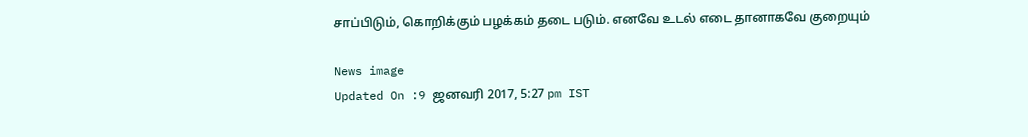சாப்பிடும், கொறிக்கும் பழக்கம் தடை படும். எனவே உடல் எடை தானாகவே குறையும்

News image
Updated On :9 ஜனவரி 2017, 5:27 pm IST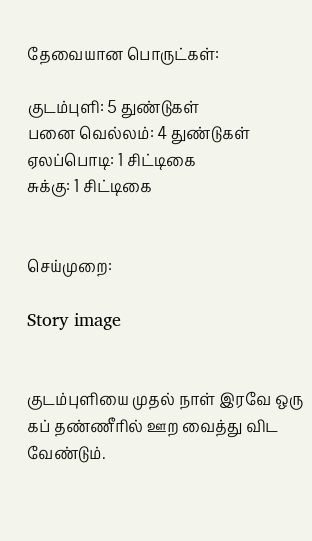தேவையான பொருட்கள்:

குடம்புளி: 5 துண்டுகள்
பனை வெல்லம்: 4 துண்டுகள்
ஏலப்பொடி: 1 சிட்டிகை
சுக்கு: 1 சிட்டிகை


செய்முறை:

Story image


குடம்புளியை முதல் நாள் இரவே ஒரு கப் தண்ணீரில் ஊற வைத்து விட வேண்டும்.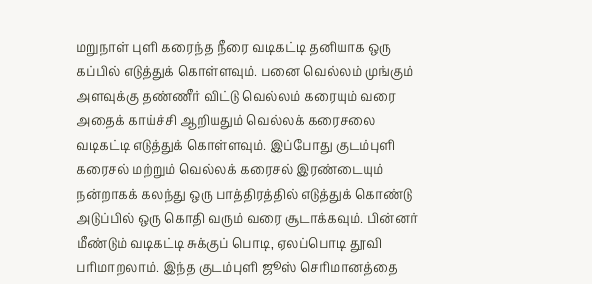மறுநாள் புளி கரைந்த நீரை வடிகட்டி தனியாக ஒரு கப்பில் எடுத்துக் கொள்ளவும். பனை வெல்லம் முங்கும் அளவுக்கு தண்ணீர் விட்டு வெல்லம் கரையும் வரை அதைக் காய்ச்சி ஆறியதும் வெல்லக் கரைசலை வடிகட்டி எடுத்துக் கொள்ளவும். இப்போது குடம்புளி கரைசல் மற்றும் வெல்லக் கரைசல் இரண்டையும் நன்றாகக் கலந்து ஒரு பாத்திரத்தில் எடுத்துக் கொண்டு அடுப்பில் ஒரு கொதி வரும் வரை சூடாக்கவும். பின்னர் மீண்டும் வடிகட்டி சுக்குப் பொடி, ஏலப்பொடி தூவி பரிமாறலாம். இந்த குடம்புளி ஜூஸ் செரிமானத்தை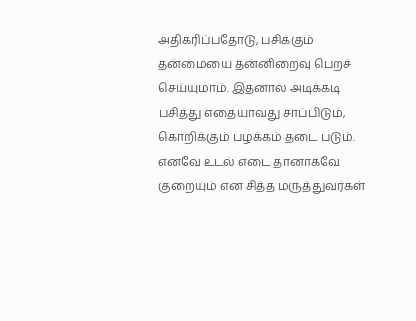அதிகரிப்பதோடு, பசிக்கும் தன்மையை தன்னிறைவு பெறச் செய்யுமாம். இதனால் அடிக்கடி பசித்து எதையாவது சாப்பிடும், கொறிக்கும் பழக்கம் தடை படும். எனவே உடல் எடை தானாகவே குறையும் என சித்த மருத்துவர்கள்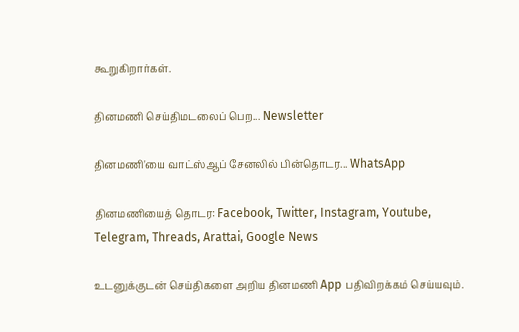கூறுகிறார்கள்.

தினமணி செய்திமடலைப் பெற... Newsletter

தினமணி'யை வாட்ஸ்ஆப் சேனலில் பின்தொடர... WhatsApp

தினமணியைத் தொடர: Facebook, Twitter, Instagram, Youtube, Telegram, Threads, Arattai, Google News

உடனுக்குடன் செய்திகளை அறிய தினமணி App பதிவிறக்கம் செய்யவும்.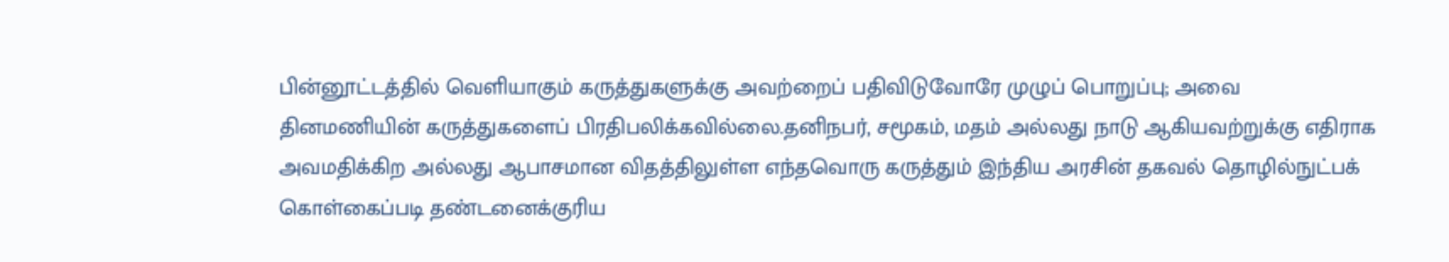பின்னூட்டத்தில் வெளியாகும் கருத்துகளுக்கு அவற்றைப் பதிவிடுவோரே முழுப் பொறுப்பு; அவை தினமணியின் கருத்துகளைப் பிரதிபலிக்கவில்லை.தனிநபர், சமூகம், மதம் அல்லது நாடு ஆகியவற்றுக்கு எதிராக அவமதிக்கிற அல்லது ஆபாசமான விதத்திலுள்ள எந்தவொரு கருத்தும் இந்திய அரசின் தகவல் தொழில்நுட்பக் கொள்கைப்படி தண்டனைக்குரிய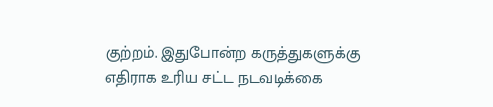குற்றம். இதுபோன்ற கருத்துகளுக்கு எதிராக உரிய சட்ட நடவடிக்கை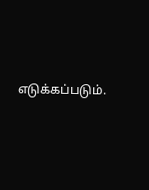எடுக்கப்படும்.